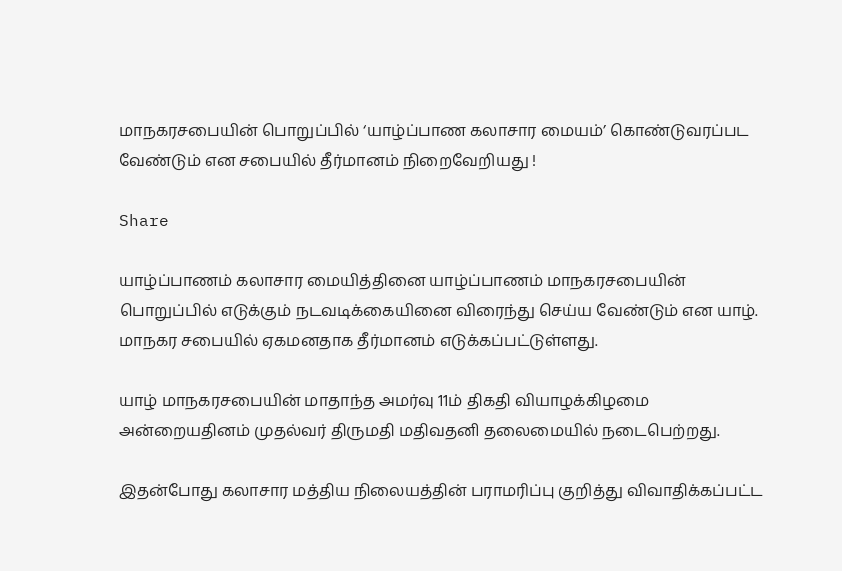மாநகரசபையின் பொறுப்பில் ‘யாழ்ப்பாண கலாசார மையம்’ கொண்டுவரப்பட வேண்டும் என சபையில் தீர்மானம் நிறைவேறியது !

Share

யாழ்ப்பாணம் கலாசார மையித்தினை யாழ்ப்பாணம் மாநகரசபையின் பொறுப்பில் எடுக்கும் நடவடிக்கையினை விரைந்து செய்ய வேண்டும் என யாழ். மாநகர சபையில் ஏகமனதாக தீர்மானம் எடுக்கப்பட்டுள்ளது.

யாழ் மாநகரசபையின் மாதாந்த அமர்வு 11ம் திகதி வியாழக்கிழமை அன்றையதினம் முதல்வர் திருமதி மதிவதனி தலைமையில் நடைபெற்றது.

இதன்போது கலாசார மத்திய நிலையத்தின் பராமரிப்பு குறித்து விவாதிக்கப்பட்ட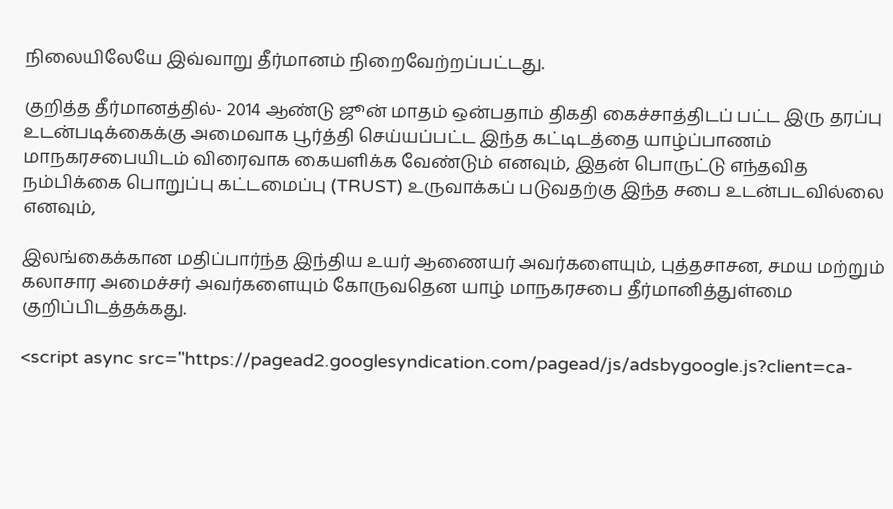நிலையிலேயே இவ்வாறு தீர்மானம் நிறைவேற்றப்பட்டது.

குறித்த தீர்மானத்தில்- 2014 ஆண்டு ஜூன் மாதம் ஒன்பதாம் திகதி கைச்சாத்திடப் பட்ட இரு தரப்பு உடன்படிக்கைக்கு அமைவாக பூர்த்தி செய்யப்பட்ட இந்த கட்டிடத்தை யாழ்ப்பாணம் மாநகரசபையிடம் விரைவாக கையளிக்க வேண்டும் எனவும், இதன் பொருட்டு எந்தவித நம்பிக்கை பொறுப்பு கட்டமைப்பு (TRUST) உருவாக்கப் படுவதற்கு இந்த சபை உடன்படவில்லை எனவும்,

இலங்கைக்கான மதிப்பார்ந்த இந்திய உயர் ஆணையர் அவர்களையும், புத்தசாசன, சமய மற்றும் கலாசார அமைச்சர் அவர்களையும் கோருவதென யாழ் மாநகரசபை தீர்மானித்துள்மை குறிப்பிடத்தக்கது.

<script async src="https://pagead2.googlesyndication.com/pagead/js/adsbygoogle.js?client=ca-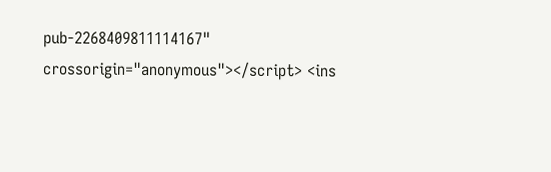pub-2268409811114167" crossorigin="anonymous"></script> <ins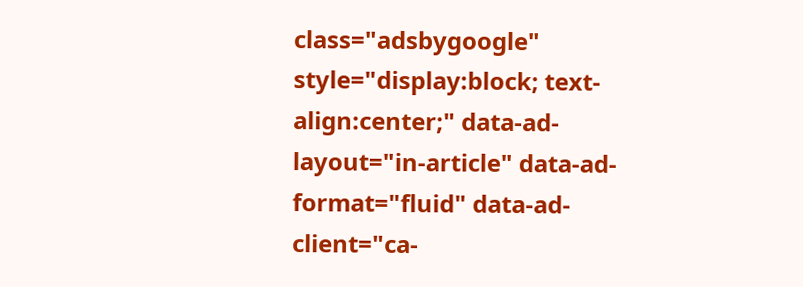class="adsbygoogle" style="display:block; text-align:center;" data-ad-layout="in-article" data-ad-format="fluid" data-ad-client="ca-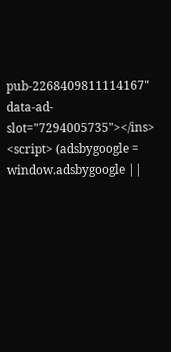pub-2268409811114167" data-ad-slot="7294005735"></ins> <script> (adsbygoogle = window.adsbygoogle ||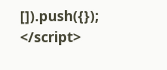[]).push({}); </script>